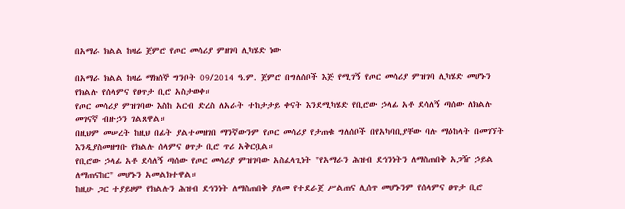በአማራ ክልል ከዛሬ ጀምሮ የጦር መሳሪያ ምዘገባ ሊካሄድ ነው

በአማራ ክልል ከዛሬ ማክሰኞ ግንቦት 09/2014 ዓ.ም. ጀምሮ በግለሰቦች እጅ የሚገኝ የጦር መሳሪያ ምዝገባ ሊካሄድ መሆኑን የክልሉ የሰላምና የፀጥታ ቢሮ አስታወቀ።
የጦር መሳሪያ ምዝገባው እስከ አርብ ድረስ ለአራት ተከታታይ ቀናት እንደሚካሄድ የቢሮው ኃላፊ አቶ ደሳለኝ ጣሰው ለክልሉ መገናኛ ብዙኃን ገልጸዋል።
በዚህም መሠረት ከዚህ በፊት ያልተመዘገበ ማንኛውንም የጦር መሳሪያ የታጠቁ ግለሰቦች በየአካባቢያቸው ባሉ ማዕከላት በመገኘት እንዲያስመዘግቡ የክልሉ ሰላምና ፀጥታ ቢሮ ጥሪ አቅርቧል።
የቢሮው ኃላፊ አቶ ደሳለኝ ጣሰው የጦር መሳሪያ ምዝገባው አስፈላጊነት "የአማራን ሕዝብ ደኅንነትን ለማስጠበቅ አጋዥ ኃይል ለማጠናከር" መሆኑን አመልክተዋል።
ከዚሁ ጋር ተያይዞም የክልሉን ሕዝብ ደኅንነት ለማስጠበቅ ያለመ የተደራጀ ሥልጠና ሊሰጥ መሆኑንም የሰላምና ፀጥታ ቢሮ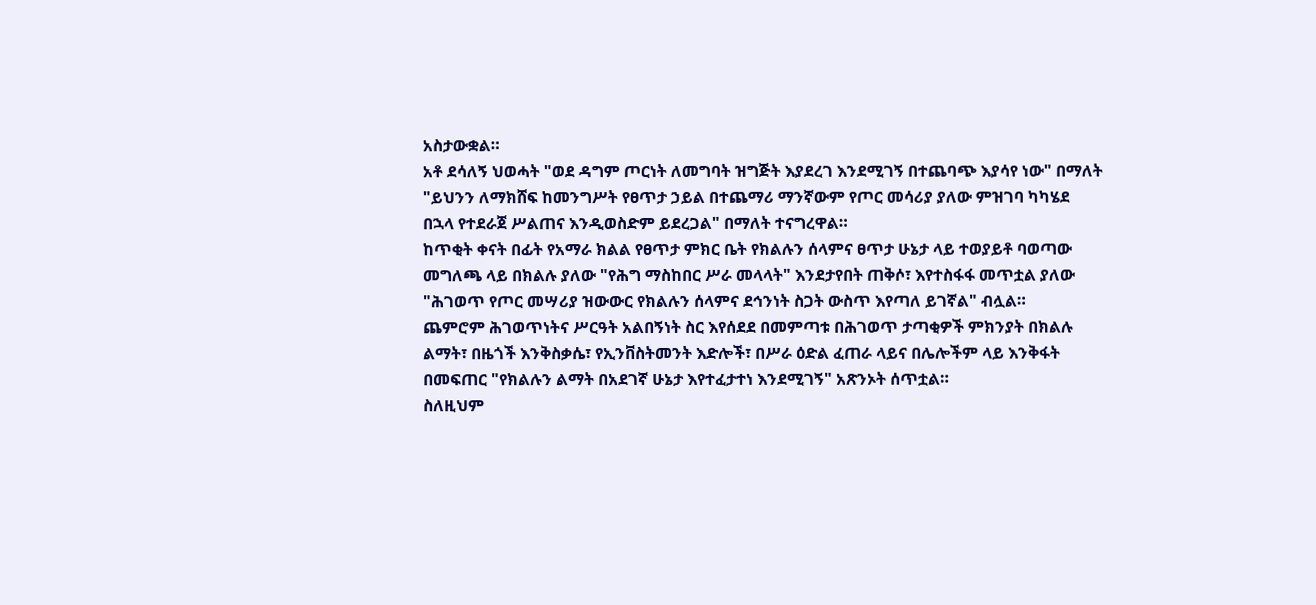አስታውቋል።
አቶ ደሳለኝ ህወሓት "ወደ ዳግም ጦርነት ለመግባት ዝግጅት እያደረገ እንደሚገኝ በተጨባጭ እያሳየ ነው" በማለት "ይህንን ለማክሸፍ ከመንግሥት የፀጥታ ኃይል በተጨማሪ ማንኛውም የጦር መሳሪያ ያለው ምዝገባ ካካሄደ በኋላ የተደራጀ ሥልጠና እንዲወስድም ይደረጋል" በማለት ተናግረዋል።
ከጥቂት ቀናት በፊት የአማራ ክልል የፀጥታ ምክር ቤት የክልሉን ሰላምና ፀጥታ ሁኔታ ላይ ተወያይቶ ባወጣው መግለጫ ላይ በክልሉ ያለው "የሕግ ማስከበር ሥራ መላላት" እንደታየበት ጠቅሶ፣ እየተስፋፋ መጥቷል ያለው "ሕገወጥ የጦር መሣሪያ ዝውውር የክልሉን ሰላምና ደኅንነት ስጋት ውስጥ እየጣለ ይገኛል" ብሏል።
ጨምሮም ሕገወጥነትና ሥርዓት አልበኝነት ስር እየሰደደ በመምጣቱ በሕገወጥ ታጣቂዎች ምክንያት በክልሉ ልማት፣ በዜጎች እንቅስቃሴ፣ የኢንቨስትመንት እድሎች፣ በሥራ ዕድል ፈጠራ ላይና በሌሎችም ላይ እንቅፋት በመፍጠር "የክልሉን ልማት በአደገኛ ሁኔታ እየተፈታተነ እንደሚገኝ" አጽንኦት ሰጥቷል።
ስለዚህም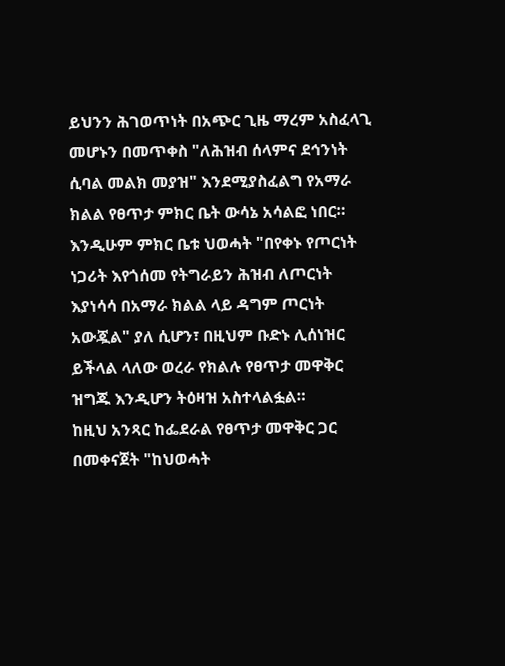ይህንን ሕገወጥነት በአጭር ጊዜ ማረም አስፈላጊ መሆኑን በመጥቀስ "ለሕዝብ ሰላምና ደኅንነት ሲባል መልክ መያዝ" እንደሚያስፈልግ የአማራ ክልል የፀጥታ ምክር ቤት ውሳኔ አሳልፎ ነበር።
እንዲሁም ምክር ቤቱ ህወሓት "በየቀኑ የጦርነት ነጋሪት እየጎሰመ የትግራይን ሕዝብ ለጦርነት እያነሳሳ በአማራ ክልል ላይ ዳግም ጦርነት አውጇል" ያለ ሲሆን፣ በዚህም ቡድኑ ሊሰነዝር ይችላል ላለው ወረራ የክልሉ የፀጥታ መዋቅር ዝግጁ እንዲሆን ትዕዛዝ አስተላልፏል።
ከዚህ አንጻር ከፌደራል የፀጥታ መዋቅር ጋር በመቀናጀት "ከህወሓት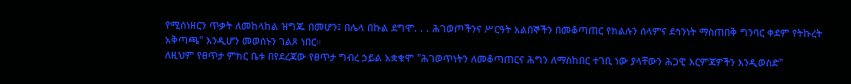የሚሰነዘርን ጥቃት ለመከላከል ዝግጁ በመሆን፤ በሌላ በኩል ደግሞ. . . ሕገወጦችንና ሥርዓት አልበኞችን በመቆጣጠር የክልሉን ሰላምና ደኅንነት ማስጠበቅ ግንባር ቀደም የትኩረት አቅጣጫ" እንዲሆን መወሰኑን ገልጾ ነበር።
ለዚህም የፀጥታ ምክር ቤቱ በየደረጃው የፀጥታ ግብረ ኃይል አቋቁሞ "ሕገወጥነትን ለመቆጣጠርና ሕግን ለማስከበር ተገቢ ነው ያላቸውን ሕጋዊ እርምጃዎችን እንዲወስድ"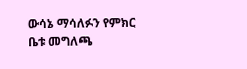ውሳኔ ማሳለፉን የምክር ቤቱ መግለጫ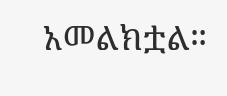አመልክቷል።